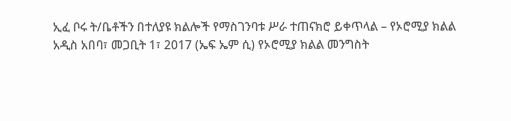ኢፈ ቦሩ ት/ቤቶችን በተለያዩ ክልሎች የማስገንባቱ ሥራ ተጠናክሮ ይቀጥላል – የኦሮሚያ ክልል
አዲስ አበባ፣ መጋቢት 1፣ 2017 (ኤፍ ኤም ሲ) የኦሮሚያ ክልል መንግስት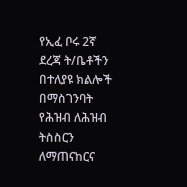የኢፈ ቦሩ 2ኛ ደረጃ ት/ቤቶችን በተለያዩ ክልሎች በማስገንባት የሕዝብ ለሕዝብ ትስስርን ለማጠናከርና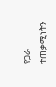የጋራ ተጠቃሚነትን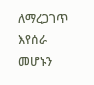ለማረጋገጥ እየሰራ መሆኑን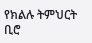የክልሉ ትምህርት ቢሮ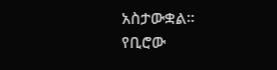አስታውቋል፡፡
የቢሮው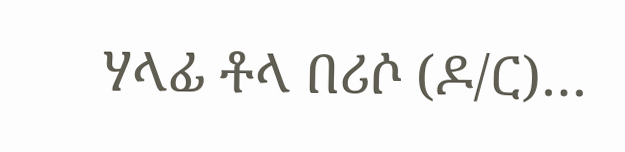ሃላፊ ቶላ በሪሶ (ዶ/ር)…